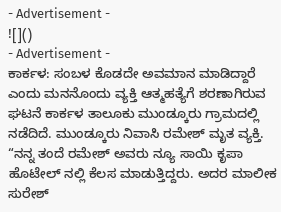- Advertisement -
![]()
- Advertisement -
ಕಾರ್ಕಳ: ಸಂಬಳ ಕೊಡದೇ ಅವಮಾನ ಮಾಡಿದ್ದಾರೆ ಎಂದು ಮನನೊಂದು ವ್ಯಕ್ತಿ ಆತ್ಮಹತ್ಯೆಗೆ ಶರಣಾಗಿರುವ ಘಟನೆ ಕಾರ್ಕಳ ತಾಲೂಕು ಮುಂಡ್ಕೂರು ಗ್ರಾಮದಲ್ಲಿ ನಡೆದಿದೆ. ಮುಂಡ್ಕೂರು ನಿವಾಸಿ ರಮೇಶ್ ಮೃತ ವ್ಯಕ್ತಿ.
“ನನ್ನ ತಂದೆ ರಮೇಶ್ ಅವರು ನ್ಯೂ ಸಾಯಿ ಕೃಪಾ ಹೊಟೇಲ್ ನಲ್ಲಿ ಕೆಲಸ ಮಾಡುತ್ತಿದ್ದರು. ಅದರ ಮಾಲೀಕ ಸುರೇಶ್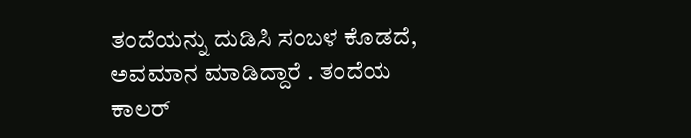ತಂದೆಯನ್ನು ದುಡಿಸಿ ಸಂಬಳ ಕೊಡದೆ, ಅವಮಾನ ಮಾಡಿದ್ದಾರೆ . ತಂದೆಯ ಕಾಲರ್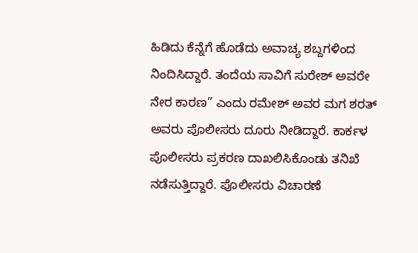ಹಿಡಿದು ಕೆನ್ನೆಗೆ ಹೊಡೆದು ಅವಾಚ್ಯ ಶಬ್ದಗಳಿಂದ ನಿಂದಿಸಿದ್ದಾರೆ. ತಂದೆಯ ಸಾವಿಗೆ ಸುರೇಶ್ ಅವರೇ ನೇರ ಕಾರಣ” ಎಂದು ರಮೇಶ್ ಅವರ ಮಗ ಶರತ್ ಅವರು ಪೊಲೀಸರು ದೂರು ನೀಡಿದ್ದಾರೆ. ಕಾರ್ಕಳ ಪೊಲೀಸರು ಪ್ರಕರಣ ದಾಖಲಿಸಿಕೊಂಡು ತನಿಖೆ ನಡೆಸುತ್ತಿದ್ದಾರೆ. ಪೊಲೀಸರು ವಿಚಾರಣೆ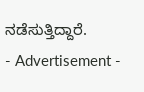ನಡೆಸುತ್ತಿದ್ದಾರೆ.
- Advertisement -